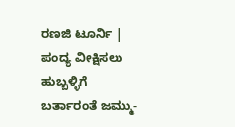ರಣಜಿ ಟೂರ್ನಿ | ಪಂದ್ಯ ವೀಕ್ಷಿಸಲು ಹುಬ್ಬಳ್ಳಿಗೆ ಬರ್ತಾರಂತೆ ಜಮ್ಮು-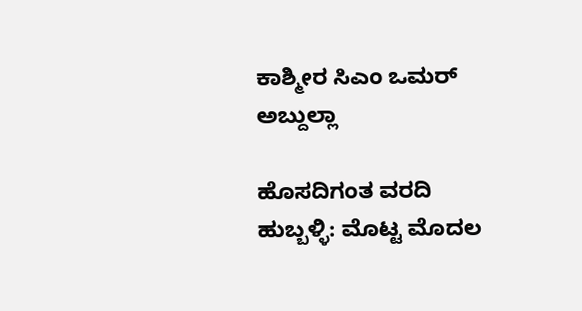ಕಾಶ್ಮೀರ ಸಿಎಂ ಒಮರ್ ಅಬ್ದುಲ್ಲಾ

ಹೊಸದಿಗಂತ ವರದಿ ಹುಬ್ಬಳ್ಳಿ: ಮೊಟ್ಟ ಮೊದಲ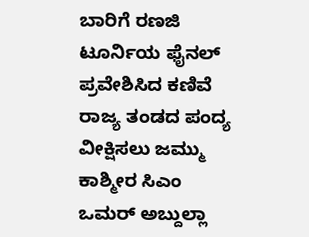ಬಾರಿಗೆ ರಣಜಿ ಟೂರ್ನಿಯ ಫೈನಲ್ ಪ್ರವೇಶಿಸಿದ ಕಣಿವೆ ರಾಜ್ಯ ತಂಡದ ಪಂದ್ಯ ವೀಕ್ಷಿಸಲು ಜಮ್ಮು ಕಾಶ್ಮೀರ ಸಿಎಂ ಒಮರ್ ಅಬ್ದುಲ್ಲಾ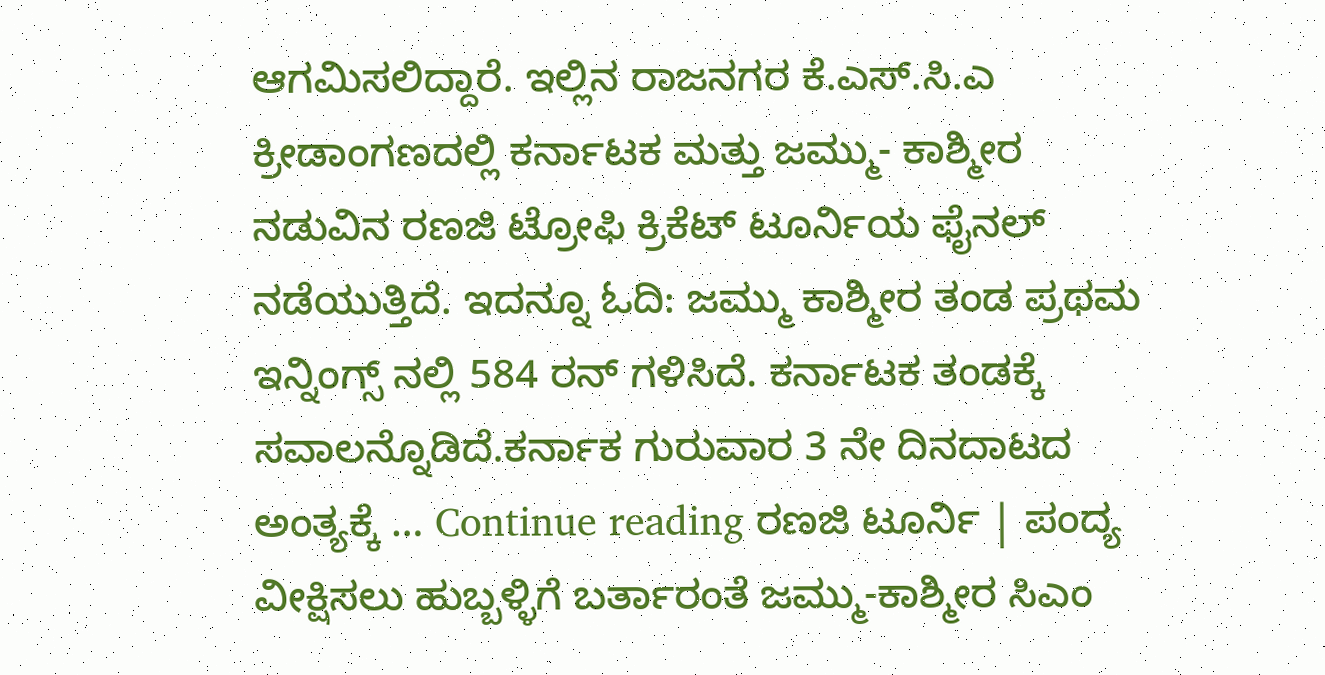ಆಗಮಿಸಲಿದ್ದಾರೆ. ಇಲ್ಲಿನ ರಾಜನಗರ ಕೆ.ಎಸ್.ಸಿ.ಎ ಕ್ರೀಡಾಂಗಣದಲ್ಲಿ ಕರ್ನಾಟಕ ಮತ್ತು ಜಮ್ಮು- ಕಾಶ್ಮೀರ ನಡುವಿನ ರಣಜಿ ಟ್ರೋಫಿ ಕ್ರಿಕೆಟ್ ಟೂರ್ನಿಯ ಫೈನಲ್ ನಡೆಯುತ್ತಿದೆ‌‌. ಇದನ್ನೂ ಓದಿ: ಜಮ್ಮು ಕಾಶ್ಮೀರ ತಂಡ ಪ್ರಥಮ ಇನ್ನಿಂಗ್ಸ್ ನಲ್ಲಿ 584 ರನ್ ಗಳಿಸಿದೆ. ಕರ್ನಾಟಕ ತಂಡಕ್ಕೆ ಸವಾಲನ್ನೊಡಿದೆ‌.ಕರ್ನಾಕ ಗುರುವಾರ 3 ನೇ ದಿನದಾಟದ ಅಂತ್ಯಕ್ಕೆ … Continue reading ರಣಜಿ ಟೂರ್ನಿ | ಪಂದ್ಯ ವೀಕ್ಷಿಸಲು ಹುಬ್ಬಳ್ಳಿಗೆ ಬರ್ತಾರಂತೆ ಜಮ್ಮು-ಕಾಶ್ಮೀರ ಸಿಎಂ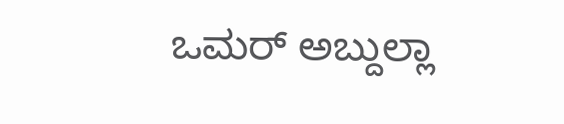ಒಮರ್ ಅಬ್ದುಲ್ಲಾ